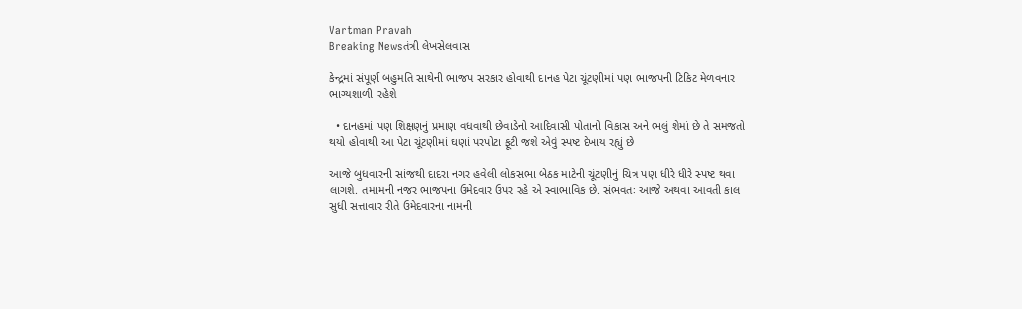Vartman Pravah
Breaking Newsતંત્રી લેખસેલવાસ

કેન્‍દ્રમાં સંપૂર્ણ બહુમતિ સાથેની ભાજપ સરકાર હોવાથી દાનહ પેટા ચૂંટણીમાં પણ ભાજપની ટિકિટ મેળવનાર ભાગ્‍યશાળી રહેશે

  • દાનહમાં પણ શિક્ષણનું પ્રમાણ વધવાથી છેવાડેનો આદિવાસી પોતાનો વિકાસ અને ભલું શેમાં છે તે સમજતો થયો હોવાથી આ પેટા ચૂંટણીમાં ઘણાં પરપોટા ફૂટી જશે એવું સ્‍પષ્‍ટ દેખાય રહ્યું છે

આજે બુધવારની સાંજથી દાદરા નગર હવેલી લોકસભા બેઠક માટેની ચૂંટણીનું ચિત્ર પણ ધીરે ધીરે સ્‍પષ્‍ટ થવા લાગશે. તમામની નજર ભાજપના ઉમેદવાર ઉપર રહે એ સ્‍વાભાવિક છે. સંભવતઃ આજે અથવા આવતી કાલ સુધી સત્તાવાર રીતે ઉમેદવારના નામની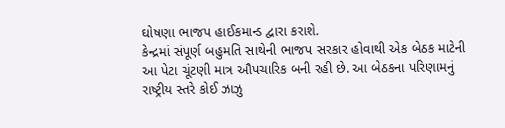ઘોષણા ભાજપ હાઈકમાન્‍ડ દ્વારા કરાશે.
કેન્‍દ્રમાં સંપૂર્ણ બહુમતિ સાથેની ભાજપ સરકાર હોવાથી એક બેઠક માટેની આ પેટા ચૂંટણી માત્ર ઔપચારિક બની રહી છે. આ બેઠકના પરિણામનું રાષ્‍ટ્રીય સ્‍તરે કોઈ ઝાઝુ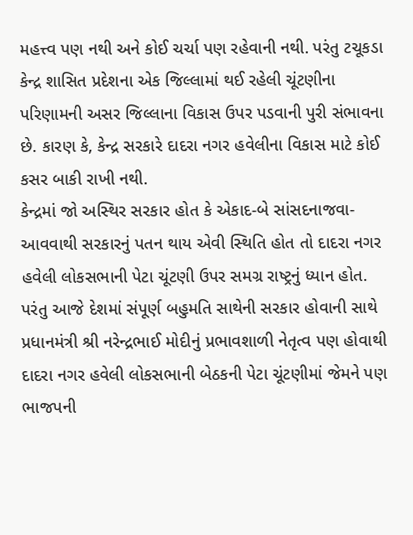મહત્ત્વ પણ નથી અને કોઈ ચર્ચા પણ રહેવાની નથી. પરંતુ ટચૂકડા કેન્‍દ્ર શાસિત પ્રદેશના એક જિલ્લામાં થઈ રહેલી ચૂંટણીના પરિણામની અસર જિલ્લાના વિકાસ ઉપર પડવાની પુરી સંભાવના છે. કારણ કે, કેન્‍દ્ર સરકારે દાદરા નગર હવેલીના વિકાસ માટે કોઈ કસર બાકી રાખી નથી.
કેન્‍દ્રમાં જો અસ્‍થિર સરકાર હોત કે એકાદ-બે સાંસદનાજવા-આવવાથી સરકારનું પતન થાય એવી સ્‍થિતિ હોત તો દાદરા નગર હવેલી લોકસભાની પેટા ચૂંટણી ઉપર સમગ્ર રાષ્‍ટ્રનું ધ્‍યાન હોત. પરંતુ આજે દેશમાં સંપૂર્ણ બહુમતિ સાથેની સરકાર હોવાની સાથે પ્રધાનમંત્રી શ્રી નરેન્‍દ્રભાઈ મોદીનું પ્રભાવશાળી નેતૃત્‍વ પણ હોવાથી દાદરા નગર હવેલી લોકસભાની બેઠકની પેટા ચૂંટણીમાં જેમને પણ ભાજપની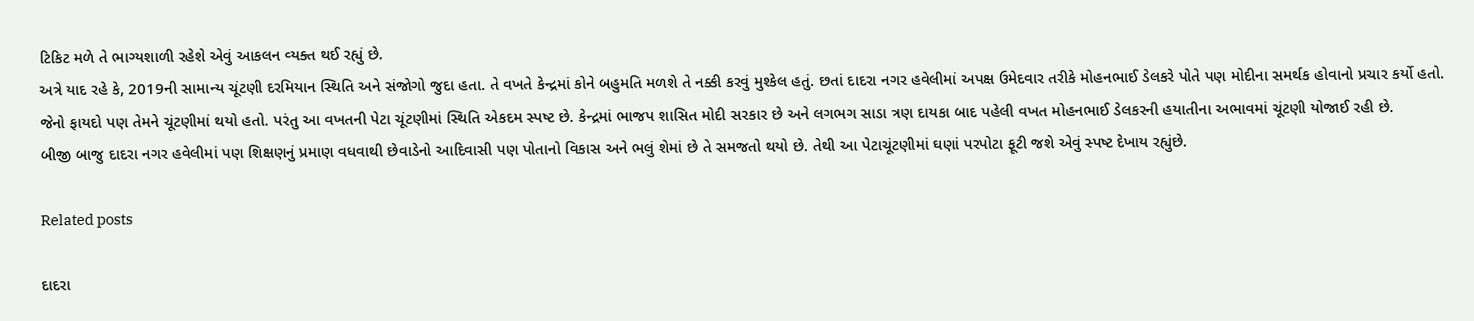ટિકિટ મળે તે ભાગ્‍યશાળી રહેશે એવું આકલન વ્‍યક્‍ત થઈ રહ્યું છે.
અત્રે યાદ રહે કે, 2019ની સામાન્‍ય ચૂંટણી દરમિયાન સ્‍થિતિ અને સંજોગો જુદા હતા. તે વખતે કેન્‍દ્રમાં કોને બહુમતિ મળશે તે નક્કી કરવું મુશ્‍કેલ હતું. છતાં દાદરા નગર હવેલીમાં અપક્ષ ઉમેદવાર તરીકે મોહનભાઈ ડેલકરે પોતે પણ મોદીના સમર્થક હોવાનો પ્રચાર કર્યો હતો. જેનો ફાયદો પણ તેમને ચૂંટણીમાં થયો હતો. પરંતુ આ વખતની પેટા ચૂંટણીમાં સ્‍થિતિ એકદમ સ્‍પષ્‍ટ છે. કેન્‍દ્રમાં ભાજપ શાસિત મોદી સરકાર છે અને લગભગ સાડા ત્રણ દાયકા બાદ પહેલી વખત મોહનભાઈ ડેલકરની હયાતીના અભાવમાં ચૂંટણી યોજાઈ રહી છે.
બીજી બાજુ દાદરા નગર હવેલીમાં પણ શિક્ષણનું પ્રમાણ વધવાથી છેવાડેનો આદિવાસી પણ પોતાનો વિકાસ અને ભલું શેમાં છે તે સમજતો થયો છે. તેથી આ પેટાચૂંટણીમાં ઘણાં પરપોટા ફૂટી જશે એવું સ્‍પષ્‍ટ દેખાય રહ્યુંછે.

Related posts

દાદરા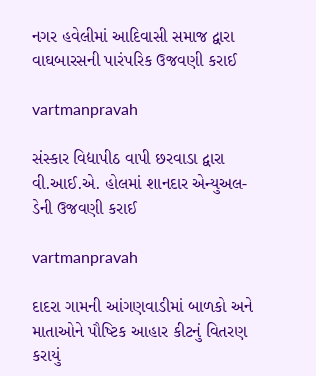નગર હવેલીમાં આદિવાસી સમાજ દ્વારા વાઘબારસની પારંપરિક ઉજવણી કરાઈ

vartmanpravah

સંસ્‍કાર વિદ્યાપીઠ વાપી છરવાડા દ્વારા વી.આઈ.એ. હોલમાં શાનદાર એન્‍યુઅલ-ડેની ઉજવણી કરાઈ

vartmanpravah

દાદરા ગામની આંગણવાડીમાં બાળકો અને માતાઓને પૌષ્‍ટિક આહાર કીટનું વિતરણ કરાયું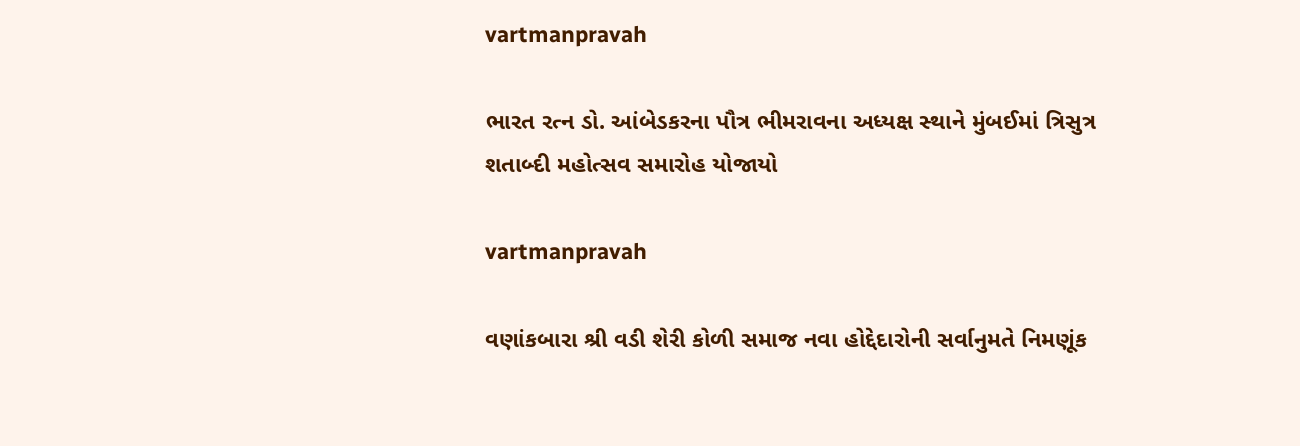vartmanpravah

ભારત રત્‍ન ડો. આંબેડકરના પૌત્ર ભીમરાવના અધ્‍યક્ષ સ્‍થાને મુંબઈમાં ત્રિસુત્ર શતાબ્‍દી મહોત્‍સવ સમારોહ યોજાયો

vartmanpravah

વણાંકબારા શ્રી વડી શેરી કોળી સમાજ નવા હોદ્દેદારોની સર્વાનુમતે નિમણૂંક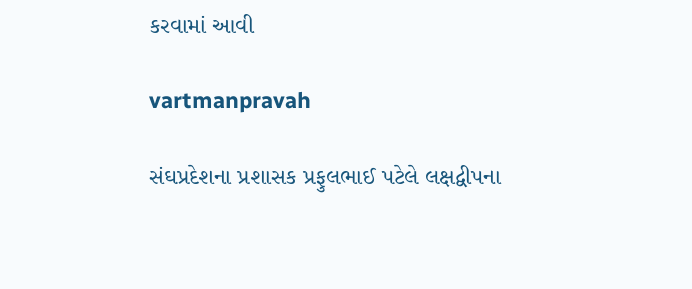કરવામાં આવી

vartmanpravah

સંઘપ્રદેશના પ્રશાસક પ્રફુલભાઈ પટેલે લક્ષદ્વીપના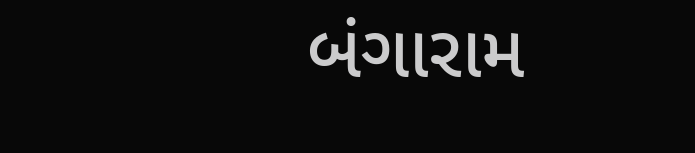બંગારામ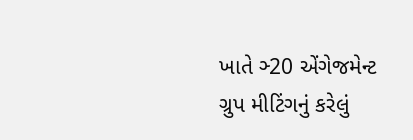ખાતે ઞ્‍20 એંગેજમેન્‍ટ ગ્રુપ મીટિંગનું કરેલું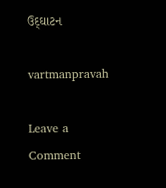ઉદ્‌ઘાટન

vartmanpravah

Leave a Comment